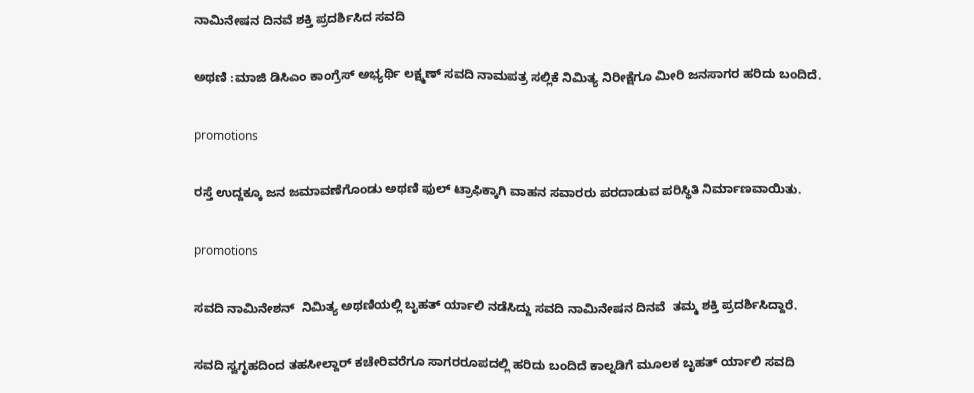ನಾಮಿನೇಷನ ದಿನವೆ ಶಕ್ತಿ ಪ್ರದರ್ಶಿಸಿದ ಸವದಿ

ಅಥಣಿ :ಮಾಜಿ ಡಿಸಿಎಂ ಕಾಂಗ್ರೆಸ್ ಅಭ್ಯರ್ಥಿ ಲಕ್ಷ್ಮಣ್ ಸವದಿ ನಾಮಪತ್ರ ಸಲ್ಲಿಕೆ ನಿಮಿತ್ಯ ನಿರೀಕ್ಷೆಗೂ ಮೀರಿ ಜನಸಾಗರ ಹರಿದು ಬಂದಿದೆ.

promotions

ರಸ್ತೆ ಉದ್ದಕ್ಕೂ ಜನ ಜಮಾವಣೆಗೊಂಡು ಅಥಣಿ ಫುಲ್ ಟ್ರಾಫಿಕ್ಕಾಗಿ ವಾಹನ ಸವಾರರು ಪರದಾಡುವ ಪರಿಸ್ಥಿತಿ ನಿರ್ಮಾಣವಾಯಿತು.

promotions

ಸವದಿ ನಾಮಿನೇಶನ್  ನಿಮಿತ್ಯ ಅಥಣಿಯಲ್ಲಿ ಬೃಹತ್ ರ್ಯಾಲಿ ನಡೆಸಿದ್ದು ಸವದಿ ನಾಮಿನೇಷನ ದಿನವೆ  ತಮ್ಮ ಶಕ್ತಿ ಪ್ರದರ್ಶಿಸಿದ್ದಾರೆ.

ಸವದಿ ಸ್ವಗೃಹದಿಂದ ತಹಸೀಲ್ದಾರ್ ಕಚೇರಿವರೆಗೂ ಸಾಗರರೂಪದಲ್ಲಿ ಹರಿದು ಬಂದಿದೆ ಕಾಲ್ನಡಿಗೆ ಮೂಲಕ ಬೃಹತ್ ರ್ಯಾಲಿ ಸವದಿ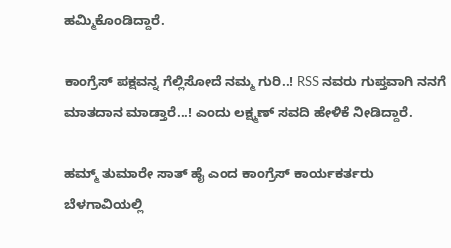ಹಮ್ಮಿಕೊಂಡಿದ್ದಾರೆ.

ಕಾಂಗ್ರೆಸ್ ಪಕ್ಷವನ್ನ ಗೆಲ್ಲಿಸೋದೆ ನಮ್ಮ ಗುರಿ..! RSS ನವರು ಗುಪ್ತವಾಗಿ ನನಗೆ ಮಾತದಾನ ಮಾಡ್ತಾರೆ...! ಎಂದು ಲಕ್ಷ್ಮಣ್ ಸವದಿ ಹೇಳಿಕೆ ನೀಡಿದ್ದಾರೆ.

ಹಮ್ಮ್ ತುಮಾರೇ ಸಾತ್ ಹೈ ಎಂದ ಕಾಂಗ್ರೆಸ್ ಕಾರ್ಯಕರ್ತರು
ಬೆಳಗಾವಿಯಲ್ಲಿ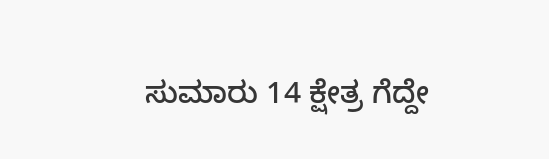ಸುಮಾರು 14 ಕ್ಷೇತ್ರ ಗೆದ್ದೇ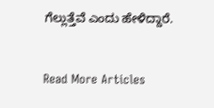ಗೆಲ್ಲುತ್ತೆವೆ ಎಂದು ಹೇಳಿದ್ದಾರೆ.


Read More Articles